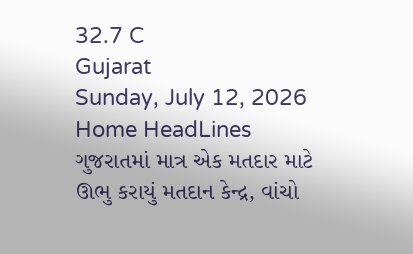32.7 C
Gujarat
Sunday, July 12, 2026
Home HeadLines ગુજરાતમાં માત્ર એક મતદાર માટે ઊભુ કરાયું મતદાન કેન્દ્ર, વાંચો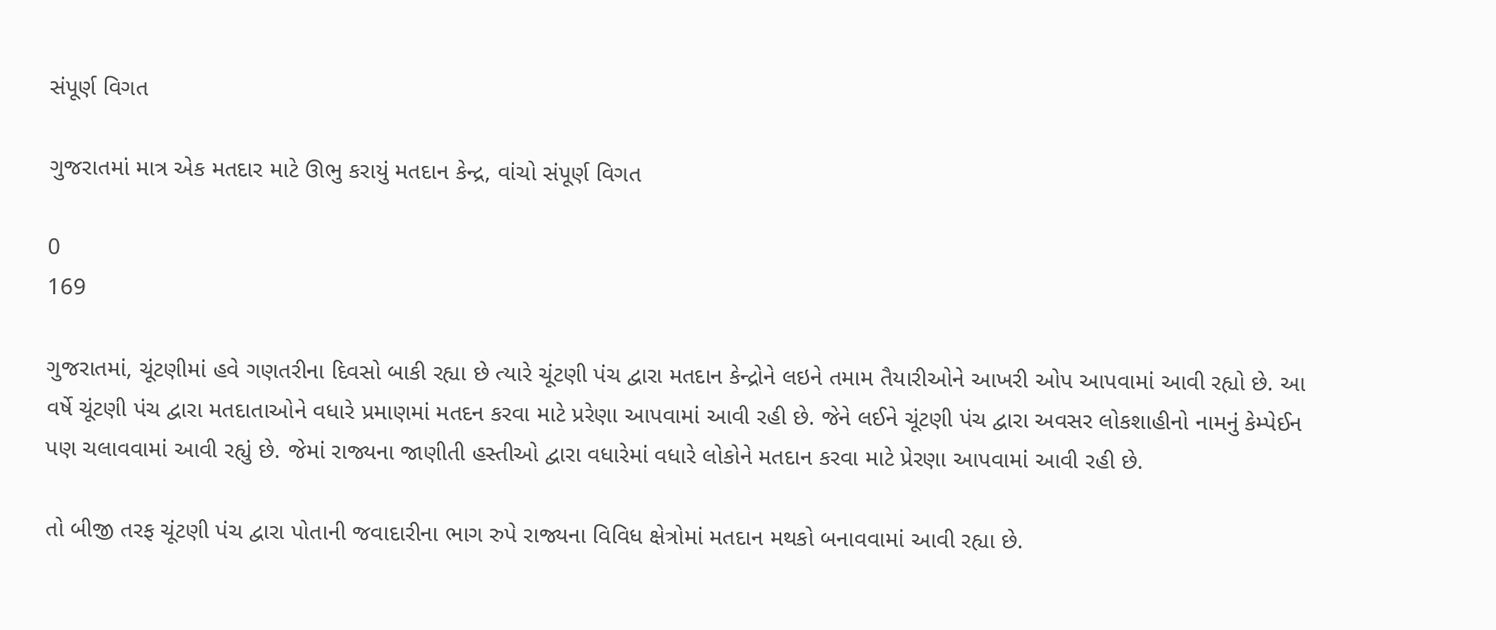સંપૂર્ણ વિગત

ગુજરાતમાં માત્ર એક મતદાર માટે ઊભુ કરાયું મતદાન કેન્દ્ર, વાંચો સંપૂર્ણ વિગત

0
169

ગુજરાતમાં, ચૂંટણીમાં હવે ગણતરીના દિવસો બાકી રહ્યા છે ત્યારે ચૂંટણી પંચ દ્વારા મતદાન કેન્દ્રોને લઇને તમામ તૈયારીઓને આખરી ઓપ આપવામાં આવી રહ્યો છે. આ વર્ષે ચૂંટણી પંચ દ્વારા મતદાતાઓને વધારે પ્રમાણમાં મતદન કરવા માટે પ્રરેણા આપવામાં આવી રહી છે. જેને લઈને ચૂંટણી પંચ દ્વારા અવસર લોકશાહીનો નામનું કેમ્પેઈન પણ ચલાવવામાં આવી રહ્યું છે. જેમાં રાજ્યના જાણીતી હસ્તીઓ દ્વારા વધારેમાં વધારે લોકોને મતદાન કરવા માટે પ્રેરણા આપવામાં આવી રહી છે.

તો બીજી તરફ ચૂંટણી પંચ દ્વારા પોતાની જવાદારીના ભાગ રુપે રાજ્યના વિવિધ ક્ષેત્રોમાં મતદાન મથકો બનાવવામાં આવી રહ્યા છે.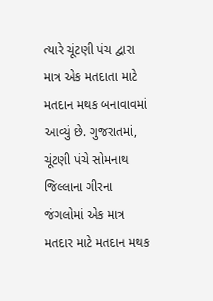ત્યારે ચૂંટણી પંચ દ્વારા માત્ર એક મતદાતા માટે મતદાન મથક બનાવાવમાં આવ્યું છે. ગુજરાતમાં, ચૂંટણી પંચે સોમનાથ જિલ્લાના ગીરના જંગલોમાં એક માત્ર મતદાર માટે મતદાન મથક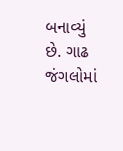બનાવ્યું છે. ગાઢ જંગલોમાં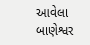આવેલા બાણેશ્વર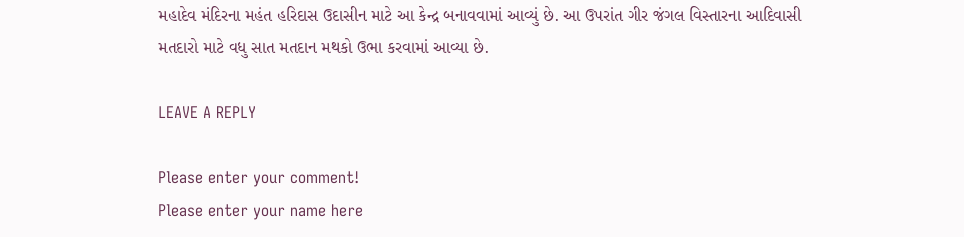મહાદેવ મંદિરના મહંત હરિદાસ ઉદાસીન માટે આ કેન્દ્ર બનાવવામાં આવ્યું છે. આ ઉપરાંત ગીર જંગલ વિસ્તારના આદિવાસી મતદારો માટે વધુ સાત મતદાન મથકો ઉભા કરવામાં આવ્યા છે.

LEAVE A REPLY

Please enter your comment!
Please enter your name here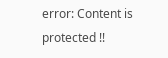error: Content is protected !!